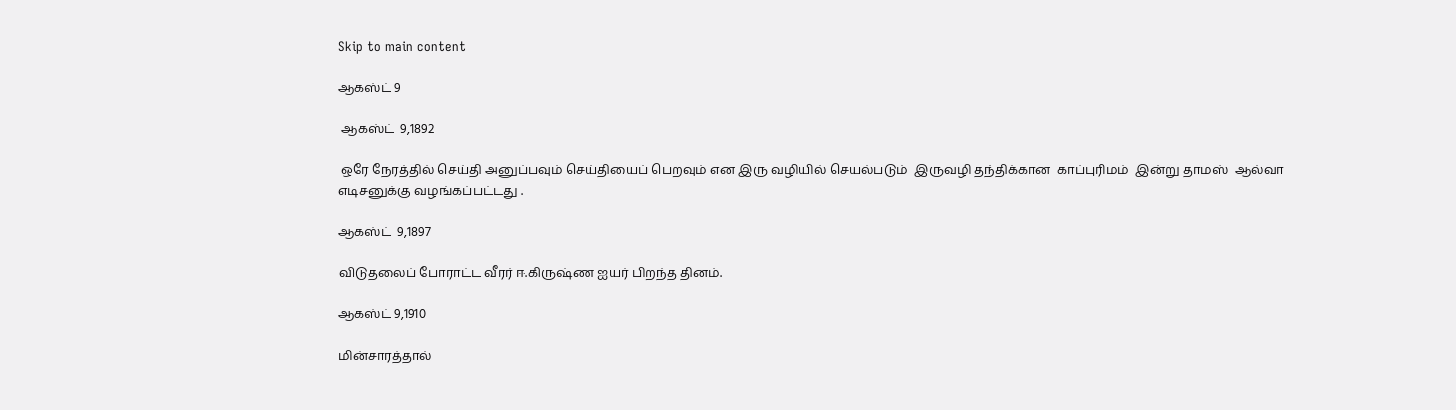Skip to main content

ஆகஸ்ட் 9

 ஆகஸ்ட்  9,1892

 ஒரே நேரத்தில் செய்தி அனுப்பவும் செய்தியைப் பெறவும் என இரு வழியில் செயல்படும்  இருவழி தந்திக்கான  காப்புரிமம்  இன்று தாமஸ்  ஆல்வா எடிசனுக்கு வழங்கப்பட்டது .

ஆகஸ்ட்  9,1897

விடுதலைப் போராட்ட வீரர் ஈ.கிருஷ்ண ஐயர் பிறந்த தினம்.

ஆகஸ்ட் 9,1910

மின்சாரத்தால்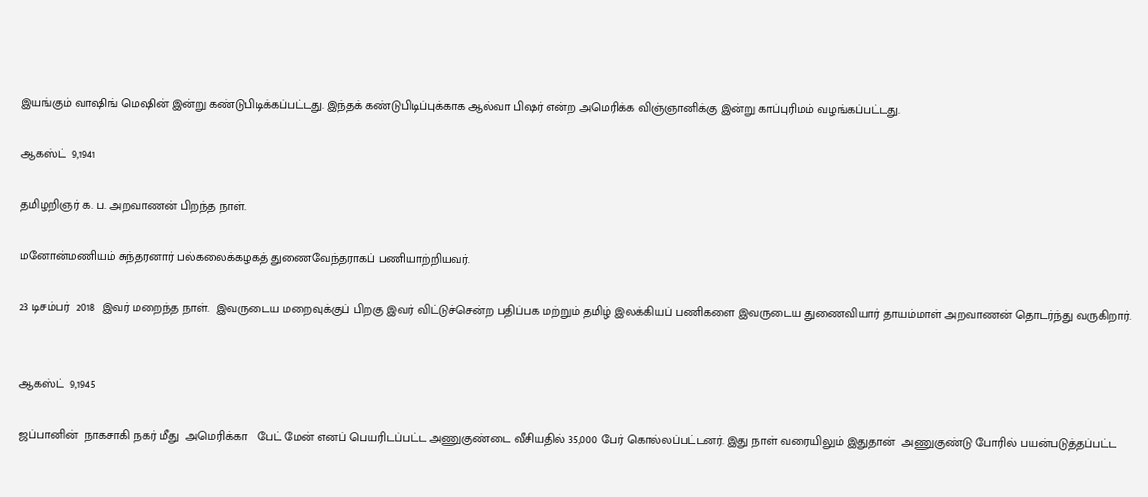இயங்கும் வாஷிங் மெஷின் இன்று கண்டுபிடிக்கப்பட்டது. இந்தக் கண்டுபிடிப்புக்காக ஆல்வா பிஷர் என்ற அமெரிக்க விஞ்ஞானிக்கு இன்று காப்புரிமம் வழங்கப்பட்டது.

ஆகஸ்ட்  9,1941

தமிழறிஞர் க. ப. அறவாணன் பிறந்த நாள்.

மனோன்மணியம் சுந்தரனார் பல்கலைக்கழகத் துணைவேந்தராகப் பணியாற்றியவர்.

23 டிசம்பர்  2018  இவர் மறைந்த நாள்.  இவருடைய மறைவுக்குப் பிறகு இவர் விட்டுச்சென்ற பதிப்பக மற்றும் தமிழ் இலக்கியப் பணிகளை இவருடைய துணைவியார் தாயம்மாள் அறவாணன் தொடர்ந்து வருகிறார்.


ஆகஸ்ட்  9,1945

ஜப்பானின்  நாகசாகி நகர் மீது  அமெரிக்கா   பேட் மேன் எனப் பெயரிடப்பட்ட அணுகுண்டை வீசியதில் 35,000 பேர் கொல்லப்பட்டனர். இது நாள் வரையிலும் இதுதான்  அணுகுண்டு போரில் பயன்படுத்தப்பட்ட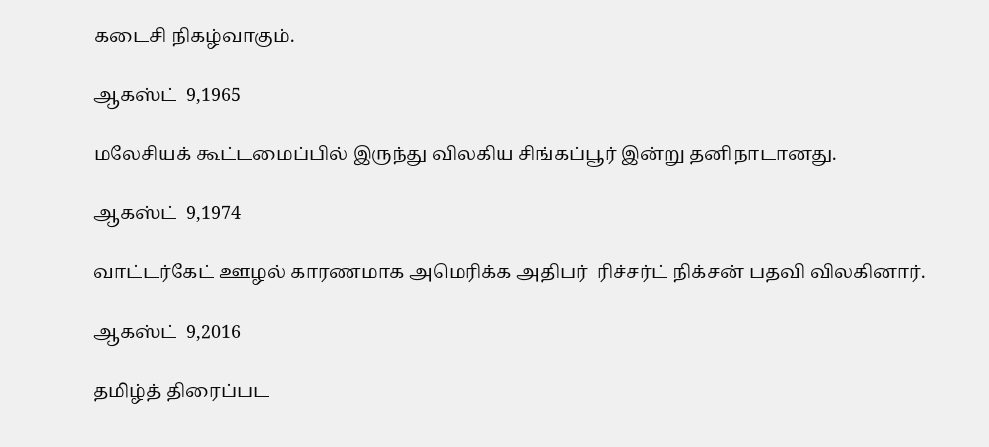கடைசி நிகழ்வாகும்.

ஆகஸ்ட்  9,1965

மலேசியக் கூட்டமைப்பில் இருந்து விலகிய சிங்கப்பூர் இன்று தனிநாடானது.

ஆகஸ்ட்  9,1974

வாட்டர்கேட் ஊழல் காரணமாக அமெரிக்க அதிபர்  ரிச்சர்ட் நிக்சன் பதவி விலகினார்.

ஆகஸ்ட்  9,2016

தமிழ்த் திரைப்பட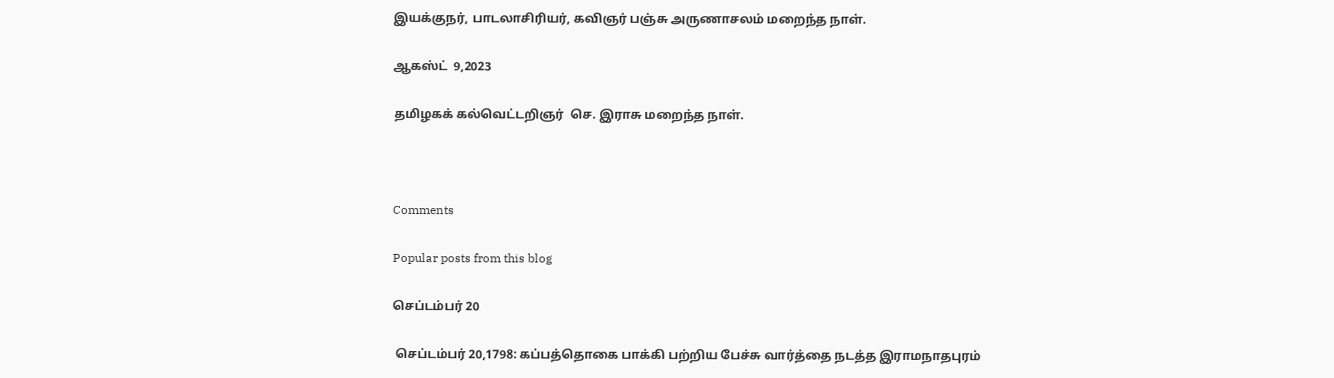இயக்குநர், பாடலாசிரியர், கவிஞர் பஞ்சு அருணாசலம் மறைந்த நாள்.

ஆகஸ்ட்  9,2023

தமிழகக் கல்வெட்டறிஞர்  செ. இராசு மறைந்த நாள்.



Comments

Popular posts from this blog

செப்டம்பர் 20

 செப்டம்பர் 20,1798: கப்பத்தொகை பாக்கி பற்றிய பேச்சு வார்த்தை நடத்த இராமநாதபுரம்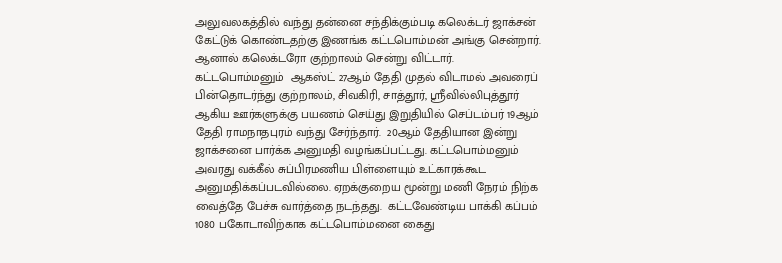அலுவலகத்தில் வந்து தன்னை சந்திக்கும்படி கலெக்டர் ஜாக்சன் கேட்டுக் கொண்டதற்கு இணங்க கட்டபொம்மன் அங்கு சென்றார். ஆனால் கலெக்டரோ குற்றாலம் சென்று விட்டார்.  கட்டபொம்மனும்  ஆகஸ்ட் 27ஆம் தேதி முதல் விடாமல் அவரைப் பின்தொடர்ந்து குற்றாலம், சிவகிரி, சாத்தூர், ஸ்ரீவில்லிபுத்தூர் ஆகிய ஊர்களுக்கு பயணம் செய்து இறுதியில் செப்டம்பர் 19ஆம் தேதி ராமநாதபுரம் வந்து சேர்ந்தார்.  20ஆம் தேதியான இன்று ஜாக்சனை பார்க்க அனுமதி வழங்கப்பட்டது. கட்டபொம்மனும் அவரது வக்கீல் சுப்பிரமணிய பிள்ளையும் உட்காரக்கூட அனுமதிக்கப்படவில்லை. ஏறக்குறைய மூன்று மணி நேரம் நிற்க வைத்தே பேச்சு வார்த்தை நடந்தது.  கட்டவேண்டிய பாக்கி கப்பம் 1080 பகோடாவிற்காக கட்டபொம்மனை கைது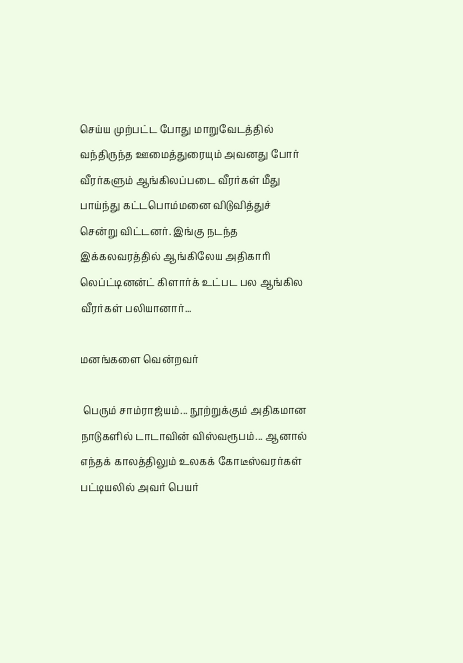செய்ய முற்பட்ட போது மாறுவேடத்தில் வந்திருந்த ஊமைத்துரையும் அவனது போர் வீரர்களும் ஆங்கிலப்படை வீரர்கள் மீது பாய்ந்து கட்டபொம்மனை விடுவித்துச் சென்று விட்டனர். இங்கு நடந்த இக்கலவரத்தில் ஆங்கிலேய அதிகாரி லெப்ட்டினன்ட் கிளார்க் உட்பட பல ஆங்கில வீரர்கள் பலியானார்...

மனங்களை வென்றவர்

 பெரும் சாம்ராஜ்யம்... நூற்றுக்கும் அதிகமான நாடுகளில் டாடாவின் விஸ்வரூபம்... ஆனால் எந்தக் காலத்திலும் உலகக் கோடீஸ்வரர்கள் பட்டியலில் அவர் பெயர்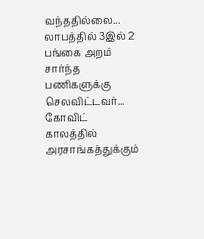வந்ததில்லை... லாபத்தில் 3இல் 2 பங்கை அறம் சார்ந்த பணிகளுக்கு செலவிட்டவர்... கோவிட் காலத்தில்  அரசாங்கத்துக்கும்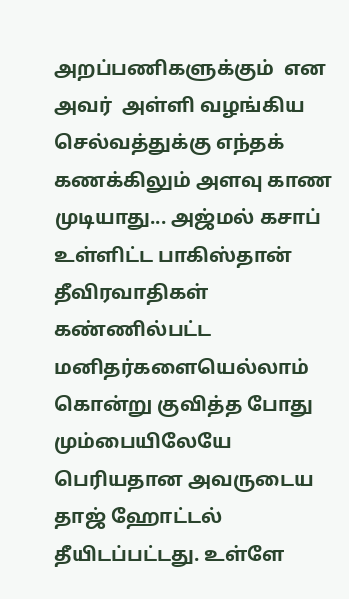அறப்பணிகளுக்கும்  என அவர்  அள்ளி வழங்கிய செல்வத்துக்கு எந்தக் கணக்கிலும் அளவு காண முடியாது... அஜ்மல் கசாப் உள்ளிட்ட பாகிஸ்தான் தீவிரவாதிகள்  கண்ணில்பட்ட மனிதர்களையெல்லாம் கொன்று குவித்த போது மும்பையிலேயே பெரியதான அவருடைய தாஜ் ஹோட்டல் தீயிடப்பட்டது. உள்ளே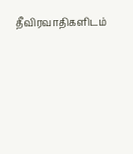தீவிரவாதிகளிடம்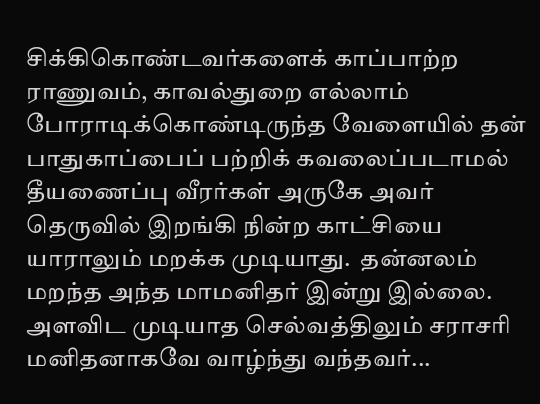சிக்கிகொண்டவர்களைக் காப்பாற்ற ராணுவம், காவல்துறை எல்லாம் போராடிக்கொண்டிருந்த வேளையில் தன் பாதுகாப்பைப் பற்றிக் கவலைப்படாமல்  தீயணைப்பு வீரர்கள் அருகே அவர்  தெருவில் இறங்கி நின்ற காட்சியை யாராலும் மறக்க முடியாது.  தன்னலம் மறந்த அந்த மாமனிதர் இன்று இல்லை.  அளவிட முடியாத செல்வத்திலும் சராசரி மனிதனாகவே வாழ்ந்து வந்தவர்...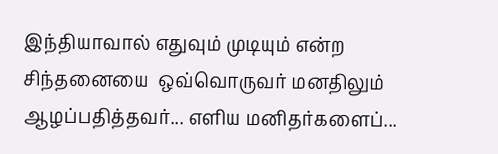இந்தியாவால் எதுவும் முடியும் என்ற சிந்தனையை  ஒவ்வொருவர் மனதிலும் ஆழப்பதித்தவர்... எளிய மனிதர்களைப்...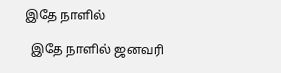இதே நாளில்

  இதே நாளில் ஜனவரி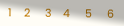1    2     3    4     5     6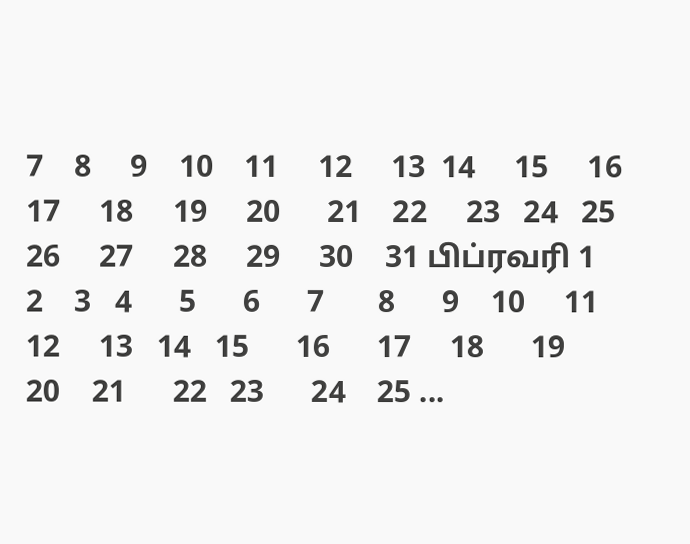7    8     9    10    11     12     13  14     15     16     17     18     19     20      21    22     23   24   25     26     27     28     29     30    31 பிப்ரவரி 1    2    3   4      5      6      7       8      9    10     11      12     13   14   15      16      17     18      19     20    21      22   23      24    25 ...